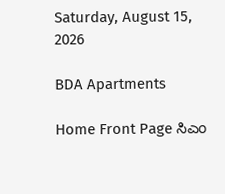Saturday, August 15, 2026

BDA Apartments

Home Front Page ಸಿಎಂ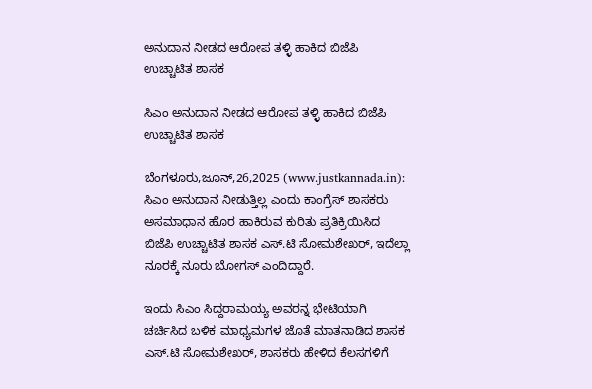ಅನುದಾನ ನೀಡದ ಆರೋಪ ತಳ್ಳಿ ಹಾಕಿದ ಬಿಜೆಪಿ ಉಚ್ಚಾಟಿತ ಶಾಸಕ

ಸಿಎಂ ಅನುದಾನ ನೀಡದ ಆರೋಪ ತಳ್ಳಿ ಹಾಕಿದ ಬಿಜೆಪಿ ಉಚ್ಚಾಟಿತ ಶಾಸಕ

ಬೆಂಗಳೂರು,ಜೂನ್,26,2025 (www.justkannada.in):  ಸಿಎಂ ಅನುದಾನ ನೀಡುತ್ತಿಲ್ಲ ಎಂದು ಕಾಂಗ್ರೆಸ್ ಶಾಸಕರು ಅಸಮಾಧಾನ ಹೊರ ಹಾಕಿರುವ ಕುರಿತು ಪ್ರತಿಕ್ರಿಯಿಸಿದ ಬಿಜೆಪಿ ಉಚ್ಚಾಟಿತ ಶಾಸಕ ಎಸ್.ಟಿ ಸೋಮಶೇಖರ್, ಇದೆಲ್ಲಾ ನೂರಕ್ಕೆ ನೂರು ಬೋಗಸ್ ಎಂದಿದ್ದಾರೆ.

ಇಂದು ಸಿಎಂ ಸಿದ್ದರಾಮಯ್ಯ ಅವರನ್ನ ಭೇಟಿಯಾಗಿ ಚರ್ಚಿಸಿದ ಬಳಿಕ ಮಾಧ್ಯಮಗಳ ಜೊತೆ ಮಾತನಾಡಿದ ಶಾಸಕ ಎಸ್.ಟಿ ಸೋಮಶೇಖರ್, ಶಾಸಕರು ಹೇಳಿದ ಕೆಲಸಗಳಿಗೆ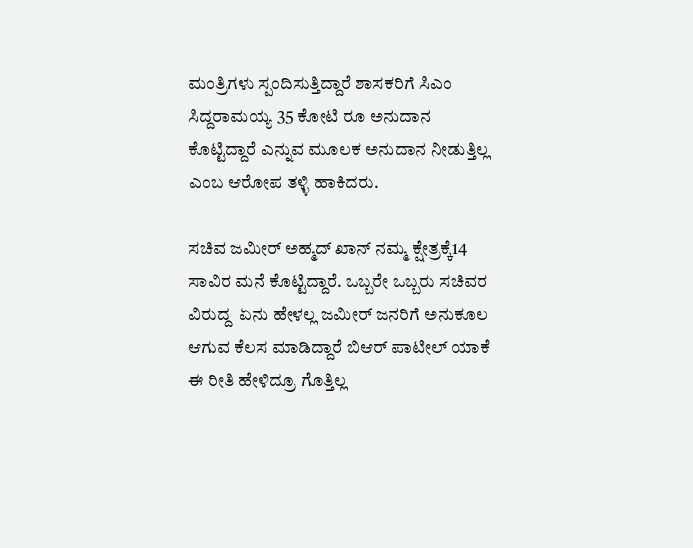ಮಂತ್ರಿಗಳು ಸ್ಪಂದಿಸುತ್ತಿದ್ದಾರೆ ಶಾಸಕರಿಗೆ ಸಿಎಂ ಸಿದ್ದರಾಮಯ್ಯ 35 ಕೋಟಿ ರೂ ಅನುದಾನ ಕೊಟ್ಟಿದ್ದಾರೆ ಎನ್ನುವ ಮೂಲಕ ಅನುದಾನ ನೀಡುತ್ತಿಲ್ಲ ಎಂಬ ಆರೋಪ ತಳ್ಳಿ ಹಾಕಿದರು.

ಸಚಿವ ಜಮೀರ್ ಅಹ್ಮದ್ ಖಾನ್ ನಮ್ಮ ಕ್ಷೇತ್ರಕ್ಕೆ14 ಸಾವಿರ ಮನೆ ಕೊಟ್ಟಿದ್ದಾರೆ. ಒಬ್ಬರೇ ಒಬ್ಬರು ಸಚಿವರ ವಿರುದ್ದ  ಏನು ಹೇಳಲ್ಲ ಜಮೀರ್ ಜನರಿಗೆ ಅನುಕೂಲ ಆಗುವ ಕೆಲಸ ಮಾಡಿದ್ದಾರೆ ಬಿಆರ್ ಪಾಟೀಲ್ ಯಾಕೆ ಈ ರೀತಿ ಹೇಳಿದ್ರೂ ಗೊತ್ತಿಲ್ಲ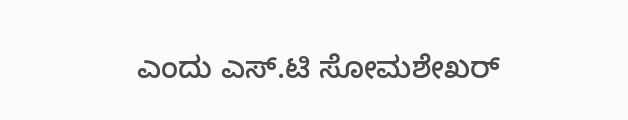ಎಂದು ಎಸ್.ಟಿ ಸೋಮಶೇಖರ್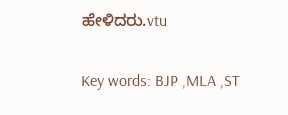ಹೇಳಿದರು.vtu

Key words: BJP ,MLA ,ST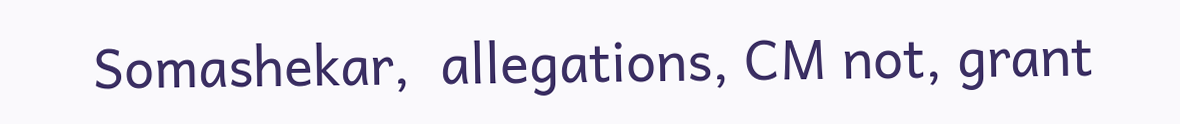Somashekar,  allegations, CM not, grant